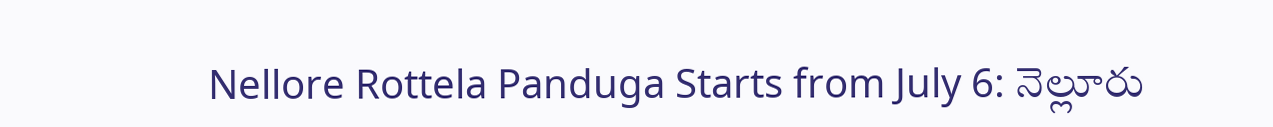Nellore Rottela Panduga Starts from July 6: నెల్లూరు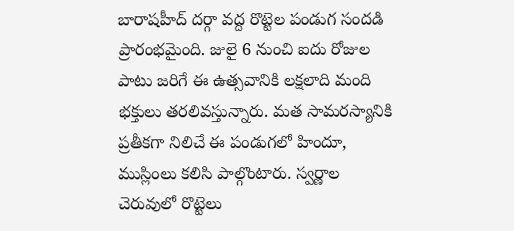బారాషహీద్ దర్గా వద్ద రొట్టెల పండుగ సందడి ప్రారంభమైంది. జులై 6 నుంచి ఐదు రోజుల పాటు జరిగే ఈ ఉత్సవానికి లక్షలాది మంది భక్తులు తరలివస్తున్నారు. మత సామరస్యానికి ప్రతీకగా నిలిచే ఈ పండుగలో హిందూ, ముస్లింలు కలిసి పాల్గొంటారు. స్వర్ణాల చెరువులో రొట్టెలు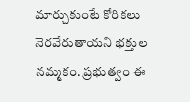మార్చుకుంటే కోరికలు నెరవేరుతాయని భక్తుల నమ్మకం. ప్రభుత్వం ఈ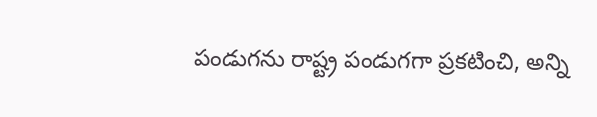పండుగను రాష్ట్ర పండుగగా ప్రకటించి, అన్ని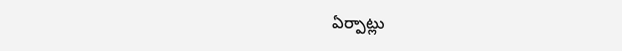ఏర్పాట్లు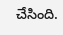చేసింది.